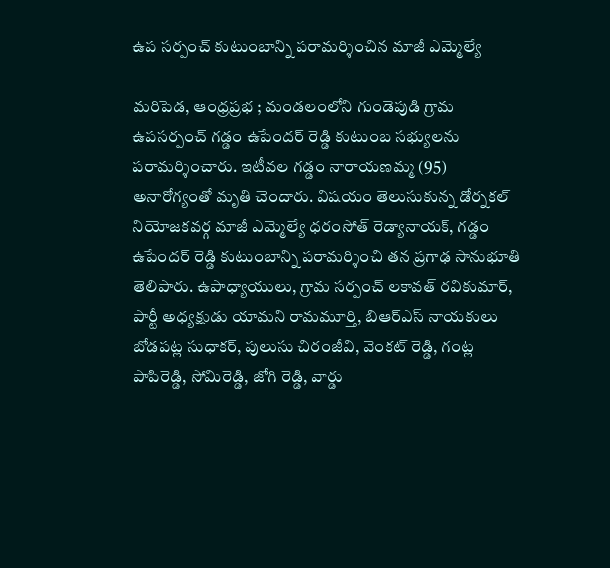ఉప సర్పంచ్ కుటుంబాన్ని పరామర్శించిన మాజీ ఎమ్మెల్యే

మరిపెడ, ఆంధ్రప్రభ ; మండలంలోని గుండెపుడి గ్రామ ఉపసర్పంచ్ గడ్డం ఉపేందర్ రెడ్డి కుటుంబ సభ్యులను పరామర్శించారు. ఇటీవల గడ్డం నారాయణమ్మ (95) అనారోగ్యంతో మృతి చెందారు. విషయం తెలుసుకున్న డోర్నకల్ నియోజకవర్గ మాజీ ఎమ్మెల్యే ధరంసోత్ రెడ్యానాయక్, గడ్డం ఉపేందర్ రెడ్డి కుటుంబాన్ని పరామర్శించి తన ప్రగాఢ సానుభూతి తెలిపారు. ఉపాధ్యాయులు, గ్రామ సర్పంచ్ లకావత్ రవికుమార్, పార్టీ అధ్యక్షుడు యామని రామమూర్తి, బిఆర్ఎస్ నాయకులు బోడపట్ల సుధాకర్, పులుసు చిరంజీవి, వెంకట్ రెడ్డి, గంట్ల పాపిరెడ్డి, సోమిరెడ్డి, జోగి రెడ్డి, వార్డు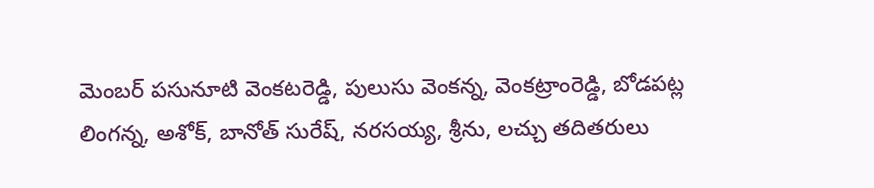మెంబర్ పసునూటి వెంకటరెడ్డి, పులుసు వెంకన్న, వెంకట్రాంరెడ్డి, బోడపట్ల లింగన్న, అశోక్, బానోత్ సురేష్, నరసయ్య, శ్రీను, లచ్చు తదితరులు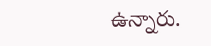ఉన్నారు.